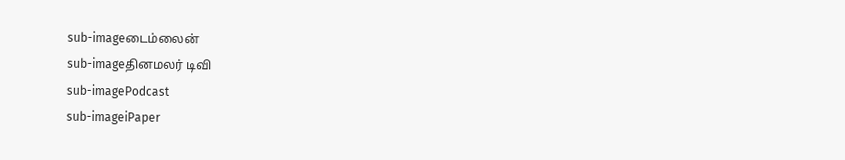sub-imageடைம்லைன்
sub-imageதினமலர் டிவி
sub-imagePodcast
sub-imageiPaper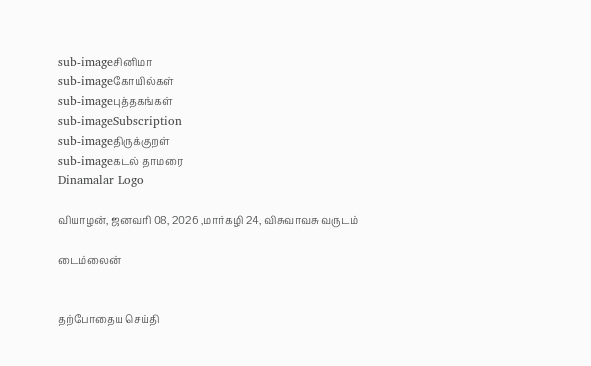sub-imageசினிமா
sub-imageகோயில்கள்
sub-imageபுத்தகங்கள்
sub-imageSubscription
sub-imageதிருக்குறள்
sub-imageகடல் தாமரை
Dinamalar Logo

வியாழன், ஜனவரி 08, 2026 ,மார்கழி 24, விசுவாவசு வருடம்

டைம்லைன்


தற்போதைய செய்தி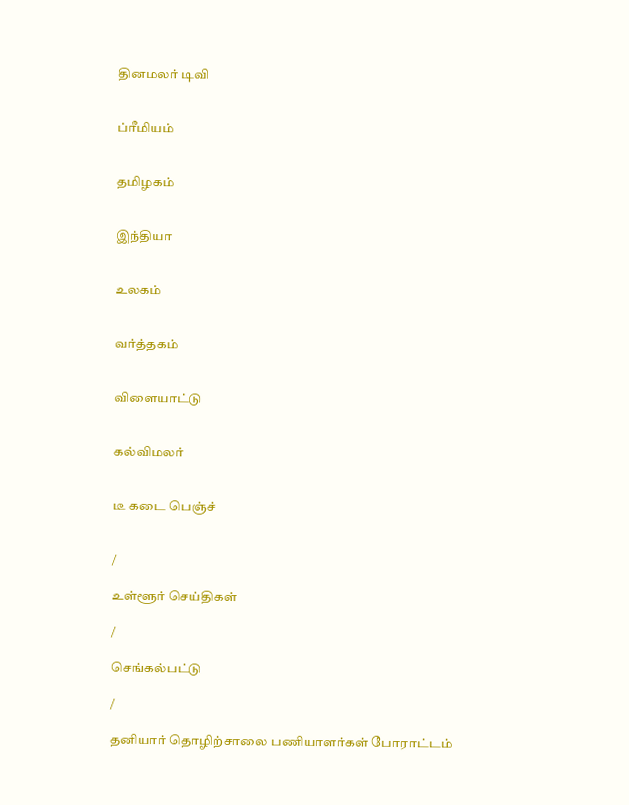தினமலர் டிவி


ப்ரீமியம்


தமிழகம்


இந்தியா


உலகம்


வர்த்தகம்


விளையாட்டு


கல்விமலர்


டீ கடை பெஞ்ச்


/

உள்ளூர் செய்திகள்

/

செங்கல்பட்டு

/

தனியார் தொழிற்சாலை பணியாளர்கள் போராட்டம்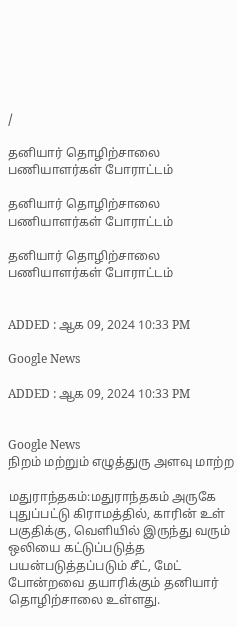/

தனியார் தொழிற்சாலை பணியாளர்கள் போராட்டம்

தனியார் தொழிற்சாலை பணியாளர்கள் போராட்டம்

தனியார் தொழிற்சாலை பணியாளர்கள் போராட்டம்


ADDED : ஆக 09, 2024 10:33 PM

Google News

ADDED : ஆக 09, 2024 10:33 PM


Google News
நிறம் மற்றும் எழுத்துரு அளவு மாற்ற

மதுராந்தகம்:மதுராந்தகம் அருகே புதுப்பட்டு கிராமத்தில், காரின் உள் பகுதிக்கு, வெளியில் இருந்து வரும் ஒலியை கட்டுப்படுத்த பயன்படுத்தப்படும் சீட், மேட் போன்றவை தயாரிக்கும் தனியார் தொழிற்சாலை உள்ளது.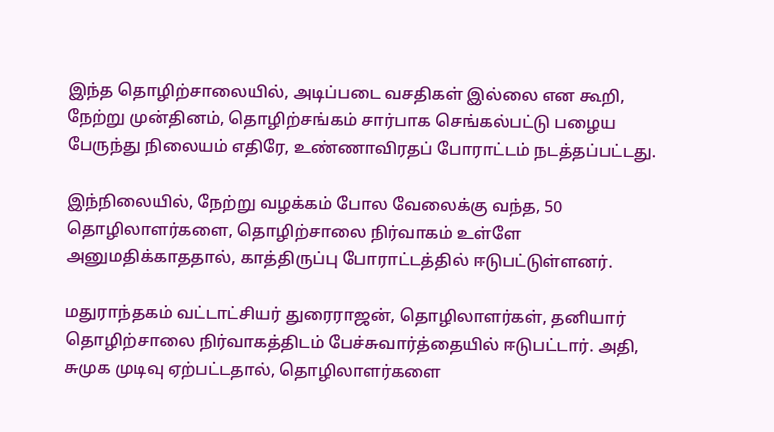இந்த தொழிற்சாலையில், அடிப்படை வசதிகள் இல்லை என கூறி, நேற்று முன்தினம், தொழிற்சங்கம் சார்பாக செங்கல்பட்டு பழைய பேருந்து நிலையம் எதிரே, உண்ணாவிரதப் போராட்டம் நடத்தப்பட்டது.

இந்நிலையில், நேற்று வழக்கம் போல வேலைக்கு வந்த, 50 தொழிலாளர்களை, தொழிற்சாலை நிர்வாகம் உள்ளே அனுமதிக்காததால், காத்திருப்பு போராட்டத்தில் ஈடுபட்டுள்ளனர்.

மதுராந்தகம் வட்டாட்சியர் துரைராஜன், தொழிலாளர்கள், தனியார் தொழிற்சாலை நிர்வாகத்திடம் பேச்சுவார்த்தையில் ஈடுபட்டார். அதி, சுமுக முடிவு ஏற்பட்டதால், தொழிலாளர்களை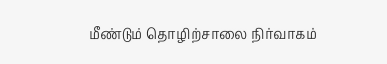மீண்டும் தொழிற்சாலை நிர்வாகம்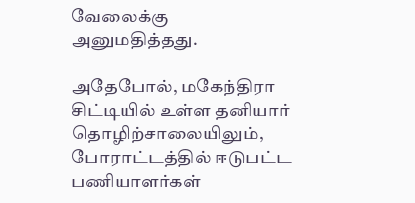வேலைக்கு அனுமதித்தது.

அதேபோல், மகேந்திரா சிட்டியில் உள்ள தனியார் தொழிற்சாலையிலும், போராட்டத்தில் ஈடுபட்ட பணியாளர்கள்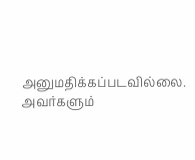அனுமதிக்கப்படவில்லை. அவர்களும்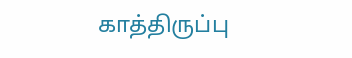காத்திருப்பு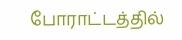போராட்டத்தில்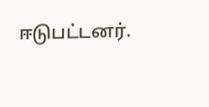ஈடுபட்டனர்.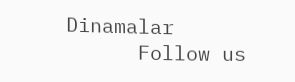Dinamalar
      Follow us